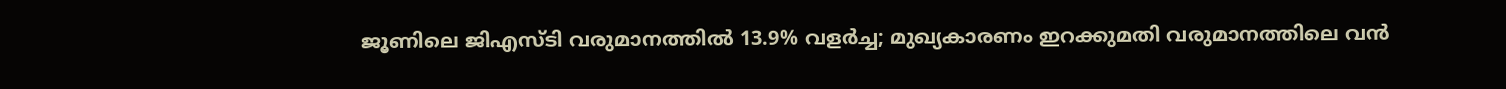ജൂണിലെ ജിഎസ്ടി വരുമാനത്തിൽ 13.9% വളർച്ച; മുഖ്യകാരണം ഇറക്കുമതി വരുമാനത്തിലെ വൻ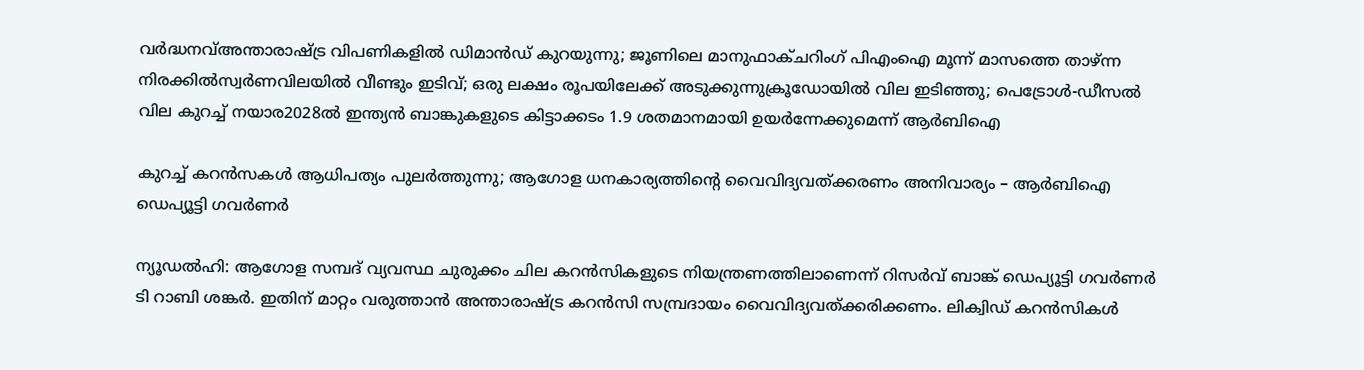വർദ്ധനവ്അന്താരാഷ്ട്ര വിപണികളിൽ ഡിമാൻഡ് കുറയുന്നു; ജൂണിലെ മാനുഫാക്ചറിംഗ് പിഎംഐ മൂന്ന് മാസത്തെ താഴ്ന്ന നിരക്കിൽസ്വർണവിലയിൽ വീണ്ടും ഇടിവ്; ഒരു ലക്ഷം രൂപയിലേക്ക് അടുക്കുന്നുക്രൂഡോയിൽ വില ഇടിഞ്ഞു; പെട്രോൾ-ഡീസൽ വില കുറച്ച് നയാര2028ൽ ഇന്ത്യൻ ബാങ്കുകളുടെ കിട്ടാക്കടം 1.9 ശതമാനമായി ഉയർന്നേക്കുമെന്ന് ആർബിഐ

കുറച്ച് കറന്‍സകള്‍ ആധിപത്യം പുലര്‍ത്തുന്നു; ആഗോള ധനകാര്യത്തിന്റെ വൈവിദ്യവത്ക്കരണം അനിവാര്യം – ആര്‍ബിഐ ഡെപ്യൂട്ടി ഗവര്‍ണര്‍

ന്യൂഡല്‍ഹി: ആഗോള സമ്പദ് വ്യവസ്ഥ ചുരുക്കം ചില കറന്‍സികളുടെ നിയന്ത്രണത്തിലാണെന്ന്‌ റിസര്‍വ് ബാങ്ക് ഡെപ്യൂട്ടി ഗവര്‍ണര്‍ ടി റാബി ശങ്കര്‍. ഇതിന് മാറ്റം വരുത്താന്‍ അന്താരാഷ്ട്ര കറന്‍സി സമ്പ്രദായം വൈവിദ്യവത്ക്കരിക്കണം. ലിക്വിഡ് കറന്‍സികള്‍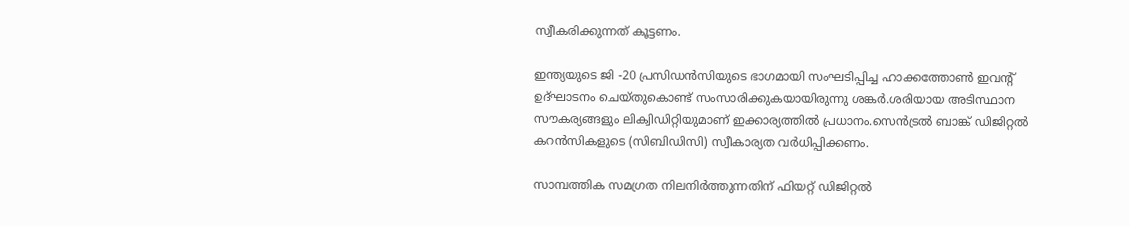സ്വീകരിക്കുന്നത് കൂട്ടണം.

ഇന്ത്യയുടെ ജി -20 പ്രസിഡന്‍സിയുടെ ഭാഗമായി സംഘടിപ്പിച്ച ഹാക്കത്തോണ്‍ ഇവന്റ് ഉദ്ഘാടനം ചെയ്തുകൊണ്ട് സംസാരിക്കുകയായിരുന്നു ശങ്കര്‍.ശരിയായ അടിസ്ഥാന സൗകര്യങ്ങളും ലിക്വിഡിറ്റിയുമാണ് ഇക്കാര്യത്തില്‍ പ്രധാനം.സെന്‍ട്രല്‍ ബാങ്ക് ഡിജിറ്റല്‍ കറന്‍സികളുടെ (സിബിഡിസി) സ്വീകാര്യത വര്‍ധിപ്പിക്കണം.

സാമ്പത്തിക സമഗ്രത നിലനിര്‍ത്തുന്നതിന് ഫിയറ്റ് ഡിജിറ്റല്‍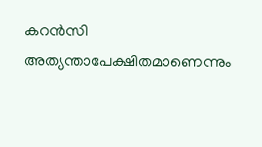കറന്‍സി അത്യന്താപേക്ഷിതമാണെന്നും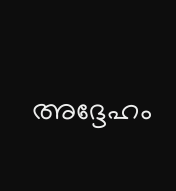അദ്ദേഹം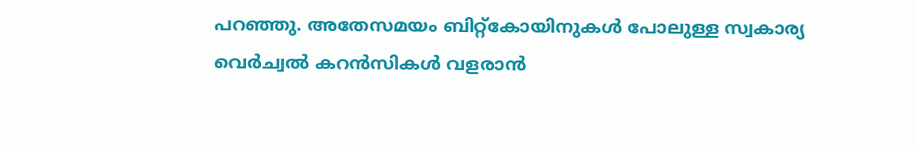പറഞ്ഞു. അതേസമയം ബിറ്റ്‌കോയിനുകള്‍ പോലുള്ള സ്വകാര്യ വെര്‍ച്വല്‍ കറന്‍സികള്‍ വളരാന്‍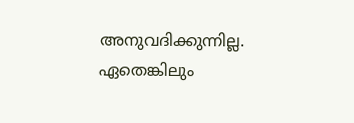അനുവദിക്കുന്നില്ല. ഏതെങ്കിലും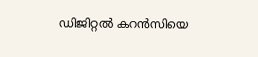ഡിജിറ്റല്‍ കറന്‍സിയെ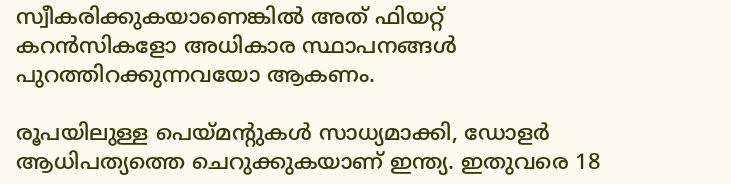സ്വീകരിക്കുകയാണെങ്കില്‍ അത് ഫിയറ്റ് കറന്‍സികളോ അധികാര സ്ഥാപനങ്ങള്‍ പുറത്തിറക്കുന്നവയോ ആകണം.

രൂപയിലുള്ള പെയ്മന്റുകള്‍ സാധ്യമാക്കി, ഡോളര്‍ ആധിപത്യത്തെ ചെറുക്കുകയാണ് ഇന്ത്യ. ഇതുവരെ 18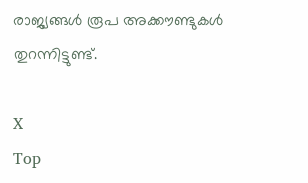രാജ്യങ്ങള്‍ രൂപ അക്കൗണ്ടുകള്‍ തുറന്നിട്ടുണ്ട്.

X
Top